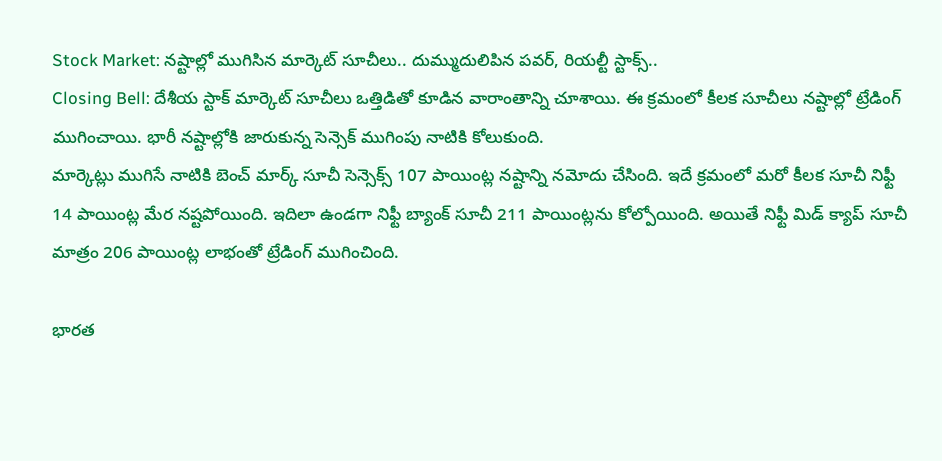Stock Market: నష్టాల్లో ముగిసిన మార్కెట్ సూచీలు.. దుమ్ముదులిపిన పవర్, రియల్టీ స్టాక్స్..
Closing Bell: దేశీయ స్టాక్ మార్కెట్ సూచీలు ఒత్తిడితో కూడిన వారాంతాన్ని చూశాయి. ఈ క్రమంలో కీలక సూచీలు నష్టాల్లో ట్రేడింగ్ ముగించాయి. భారీ నష్టాల్లోకి జారుకున్న సెన్సెక్ ముగింపు నాటికి కోలుకుంది.
మార్కెట్లు ముగిసే నాటికి బెంచ్ మార్క్ సూచీ సెన్సెక్స్ 107 పాయింట్ల నష్టాన్ని నమోదు చేసింది. ఇదే క్రమంలో మరో కీలక సూచీ నిఫ్టీ 14 పాయింట్ల మేర నష్టపోయింది. ఇదిలా ఉండగా నిఫ్టీ బ్యాంక్ సూచీ 211 పాయింట్లను కోల్పోయింది. అయితే నిఫ్టీ మిడ్ క్యాప్ సూచీ మాత్రం 206 పాయింట్ల లాభంతో ట్రేడింగ్ ముగించింది.

భారత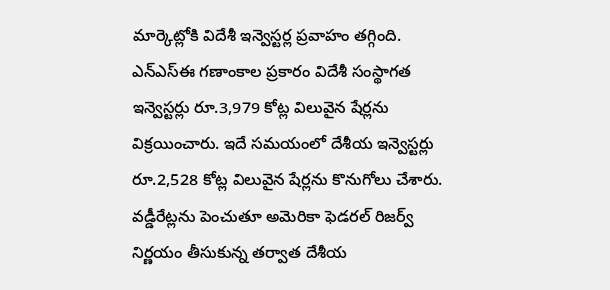మార్కెట్లోకి విదేశీ ఇన్వెస్టర్ల ప్రవాహం తగ్గింది. ఎన్ఎస్ఈ గణాంకాల ప్రకారం విదేశీ సంస్థాగత ఇన్వెస్టర్లు రూ.3,979 కోట్ల విలువైన షేర్లను విక్రయించారు. ఇదే సమయంలో దేశీయ ఇన్వెస్టర్లు రూ.2,528 కోట్ల విలువైన షేర్లను కొనుగోలు చేశారు. వడ్డీరేట్లను పెంచుతూ అమెరికా ఫెడరల్ రిజర్వ్ నిర్ణయం తీసుకున్న తర్వాత దేశీయ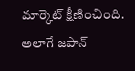మార్కెట్ క్షీణించింది. అలాగే జపాన్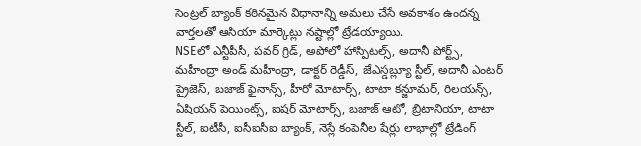సెంట్రల్ బ్యాంక్ కఠినమైన విధానాన్ని అమలు చేసే అవకాశం ఉందన్న వార్తలతో ఆసియా మార్కెట్లు నష్టాల్లో ట్రేడయ్యాయి.
NSEలో ఎన్టీపీసీ, పవర్ గ్రిడ్, అపోలో హాస్పిటల్స్, అదానీ పోర్ట్స్, మహీంద్రా అండ్ మహీంద్రా, డాక్టర్ రెడ్డీస్, జేఎస్డబ్ల్యూ స్టీల్, అదానీ ఎంటర్ ప్రైజెస్, బజాజ్ ఫైనాన్స్, హీరో మోటార్స్, టాటా కన్జూమర్, రిలయన్స్, ఏషియన్ పెయింట్స్, ఐషర్ మోటార్స్, బజాజ్ ఆటో, బ్రిటానియా, టాటా స్టీల్, ఐటీసీ, ఐసీఐసీఐ బ్యాంక్, నెస్లే కంపెనీల షేర్లు లాభాల్లో ట్రేడింగ్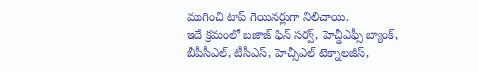ముగించి టాప్ గెయినర్లుగా నిలిచాయి.
ఇదే క్రమంలో బజాజ్ ఫిన్ సర్వ్, హెచ్డీఎఫ్సీ బ్యాంక్, బీపీసీఎల్, టీసీఎస్, హెచ్సీఎల్ టెక్నాలజీస్,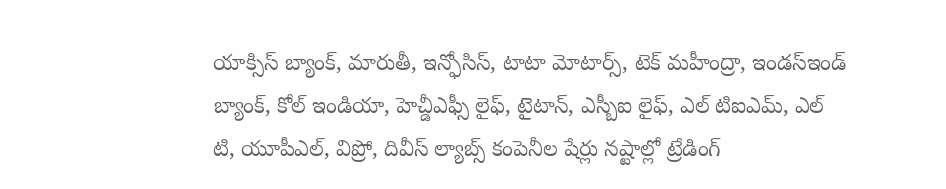యాక్సిస్ బ్యాంక్, మారుతీ, ఇన్ఫోసిస్, టాటా మోటార్స్, టెక్ మహీంద్రా, ఇండస్ఇండ్ బ్యాంక్, కోల్ ఇండియా, హెచ్డీఎఫ్సీ లైఫ్, టైటాన్, ఎస్బీఐ లైఫ్, ఎల్ టిఐఎమ్, ఎల్ టి, యూపీఎల్, విప్రో, దివీస్ ల్యాబ్స్ కంపెనీల షేర్లు నష్టాల్లో ట్రేడింగ్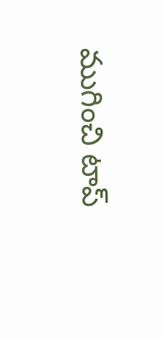ముగించి టాప్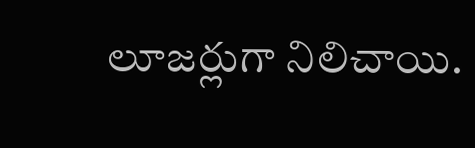లూజర్లుగా నిలిచాయి.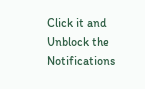Click it and Unblock the Notifications